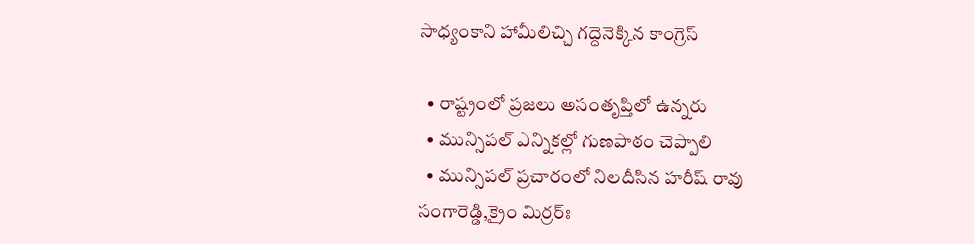సాధ్యంకాని హామీలిచ్చి గ‌ద్దెనెక్కిన కాంగ్రెస్‌

  • రాష్ట్రంలో ప్ర‌జ‌లు అసంతృప్తిలో ఉన్న‌రు
  • మున్సిప‌ల్ ఎన్నిక‌ల్లో గుణ‌పాఠం చెప్పాలి
  • మున్సిపల్ ప్రచారంలో నిలదీసిన హరీష్ రావు
సంగారెడ్డి,క్రైం మిర్ర‌ర్ః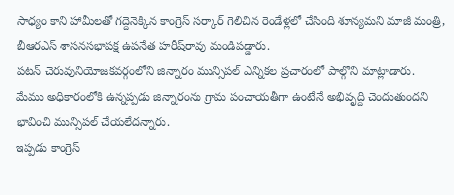సాధ్యం కాని హామీల‌తో గ‌ద్దెనెక్కిన కాంగ్రెస్ స‌ర్కార్ గెలిచిన రెండేళ్ల‌లో చేసింది శూన్య‌మ‌ని మాజీ మంత్రి, బీఆరఎస్ శాసనసభాపక్ష ఉపనేత హరీష్‌రావు మండిప‌డ్డారు.
ప‌ట‌న్ చెరువునియోజ‌క‌వ‌ర్గంలోని జిన్నారం మున్సిప‌ల్ ఎన్నిక‌ల ప్ర‌చారంలో పాల్గొని మాట్లాడారు.
మేము అధికారంలోకి ఉన్న‌ప్ప‌డు జిన్నారంను గ్రామ పంచాయ‌తీగా ఉంటేనే అభివృద్ది చెందుతుంద‌ని భావించి మున్సిప‌ల్ చేయ‌లేద‌న్నారు.
ఇప్ప‌డు కాంగ్రెస్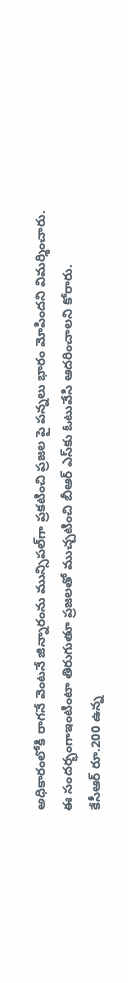అధికారంలోకి రాగ‌నే వెంట‌నే జిన్నారంను మున్సిప‌ల్‌గా ప్ర‌క‌టించి ప్ర‌జ‌ల పై ప‌న్న‌లు భారం మోపింద‌ని విమ‌ర్శించారు.
ఈ సంద‌ర్భంగాఇంటింటా తిరుగుతూ ప్ర‌జ‌ల‌తో ముచ్చ‌టించి బీఆర్ ఎస్‌కు ఓటువేసి ఆద‌రించాల‌ని కోరారు.
కేసీఆర్ రూ.200 ఉన్న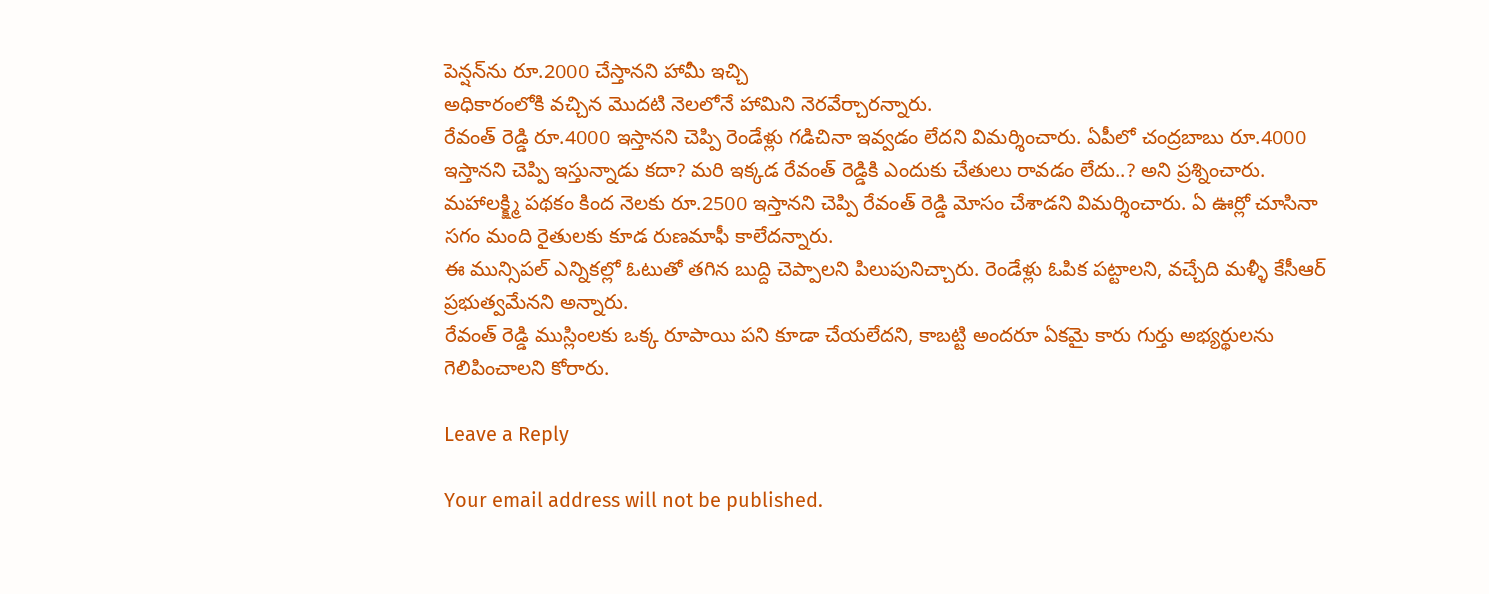పెన్షన్‌ను రూ.2000 చేస్తానని హామీ ఇచ్చి
అధికారంలోకి వచ్చిన మొదటి నెలలోనే హామిని నెర‌వేర్చార‌న్నారు.
రేవంత్ రెడ్డి రూ.4000 ఇస్తానని చెప్పి రెండేళ్లు గడిచినా ఇవ్వడం లేదని విమర్శించారు. ఏపీలో చంద్రబాబు రూ.4000 ఇస్తానని చెప్పి ఇస్తున్నాడు కదా? మరి ఇక్కడ రేవంత్ రెడ్డికి ఎందుకు చేతులు రావడం లేదు..? అని ప్రశ్నించారు.
మహాలక్క్ష్మి పథకం కింద నెలకు రూ.2500 ఇస్తానని చెప్పి రేవంత్ రెడ్డి మోసం చేశాడని విమర్శించారు. ఏ ఊర్లో చూసినా సగం మంది రైతుల‌కు కూడ రుణమాఫీ కాలేదన్నారు.
ఈ మున్సిపల్ ఎన్నికల్లో ఓటుతో త‌గిన బుద్ది చెప్పాల‌ని పిలుపునిచ్చారు. రెండేళ్లు ఓపిక పట్టాలని, వచ్చేది మళ్ళీ కేసీఆర్ ప్రభుత్వమేనని అన్నారు.
రేవంత్ రెడ్డి ముస్లింలకు ఒక్క రూపాయి పని కూడా చేయలేదని, కాబట్టి అందరూ ఏకమై కారు గుర్తు అభ్యర్థులను గెలిపించాలని కోరారు.

Leave a Reply

Your email address will not be published.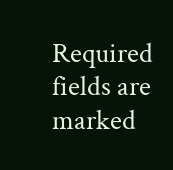Required fields are marked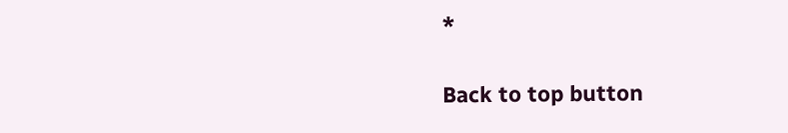*

Back to top button